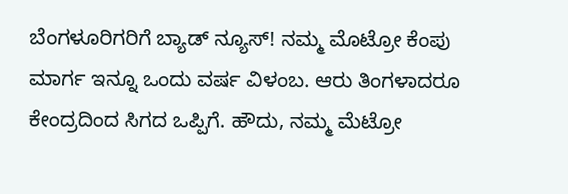ಬೆಂಗಳೂರಿಗರಿಗೆ ಬ್ಯಾಡ್ ನ್ಯೂಸ್! ನಮ್ಮ ಮೊಟ್ರೋ ಕೆಂಪು ಮಾರ್ಗ ಇನ್ನೂ ಒಂದು ವರ್ಷ ವಿಳಂಬ. ಆರು ತಿಂಗಳಾದರೂ ಕೇಂದ್ರದಿಂದ ಸಿಗದ ಒಪ್ಪಿಗೆ. ಹೌದು, ನಮ್ಮ ಮೆಟ್ರೋ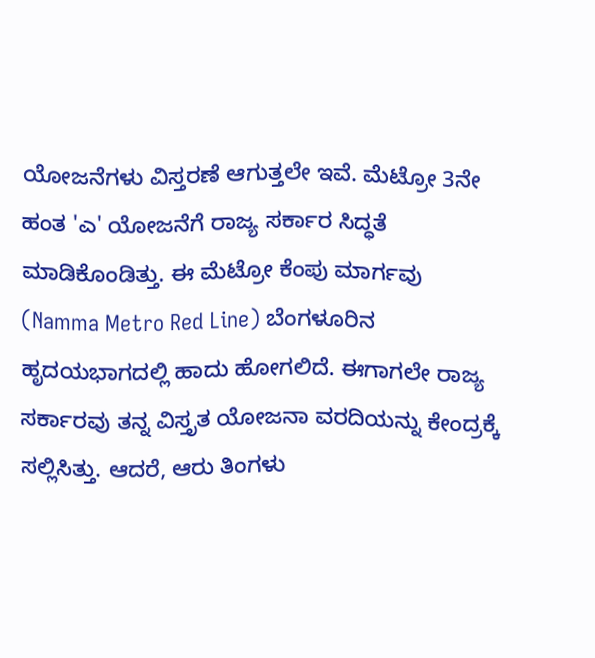ಯೋಜನೆಗಳು ವಿಸ್ತರಣೆ ಆಗುತ್ತಲೇ ಇವೆ. ಮೆಟ್ರೋ 3ನೇ ಹಂತ 'ಎ' ಯೋಜನೆಗೆ ರಾಜ್ಯ ಸರ್ಕಾರ ಸಿದ್ಧತೆ ಮಾಡಿಕೊಂಡಿತ್ತು. ಈ ಮೆಟ್ರೋ ಕೆಂಪು ಮಾರ್ಗವು (Namma Metro Red Line) ಬೆಂಗಳೂರಿನ ಹೃದಯಭಾಗದಲ್ಲಿ ಹಾದು ಹೋಗಲಿದೆ. ಈಗಾಗಲೇ ರಾಜ್ಯ ಸರ್ಕಾರವು ತನ್ನ ವಿಸ್ತೃತ ಯೋಜನಾ ವರದಿಯನ್ನು ಕೇಂದ್ರಕ್ಕೆ ಸಲ್ಲಿಸಿತ್ತು. ಆದರೆ, ಆರು ತಿಂಗಳು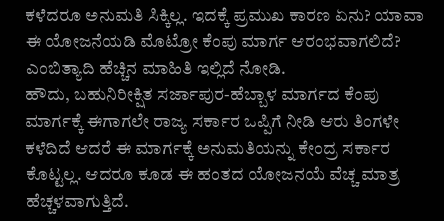ಕಳೆದರೂ ಅನುಮತಿ ಸಿಕ್ಕಿಲ್ಲ. ಇದಕ್ಕೆ ಪ್ರಮುಖ ಕಾರಣ ಏನು? ಯಾವಾ ಈ ಯೋಜನೆಯಡಿ ಮೊಟ್ರೋ ಕೆಂಪು ಮಾರ್ಗ ಆರಂಭವಾಗಲಿದೆ? ಎಂಬಿತ್ಯಾದಿ ಹೆಚ್ಚಿನ ಮಾಹಿತಿ ಇಲ್ಲಿದೆ ನೋಡಿ.
ಹೌದು, ಬಹುನಿರೀಕ್ಷಿತ ಸರ್ಜಾಪುರ-ಹೆಬ್ಬಾಳ ಮಾರ್ಗದ ಕೆಂಪು ಮಾರ್ಗಕ್ಕೆ ಈಗಾಗಲೇ ರಾಜ್ಯ ಸರ್ಕಾರ ಒಪ್ಪಿಗೆ ನೀಡಿ ಆರು ತಿಂಗಳೇ ಕಳೆದಿದೆ ಆದರೆ ಈ ಮಾರ್ಗಕ್ಕೆ ಅನುಮತಿಯನ್ನು ಕೇಂದ್ರ ಸರ್ಕಾರ ಕೊಟ್ಟಲ್ಲ. ಆದರೂ ಕೂಡ ಈ ಹಂತದ ಯೋಜನಯೆ ವೆಚ್ಚ ಮಾತ್ರ ಹೆಚ್ಚಳವಾಗುತ್ತಿದೆ.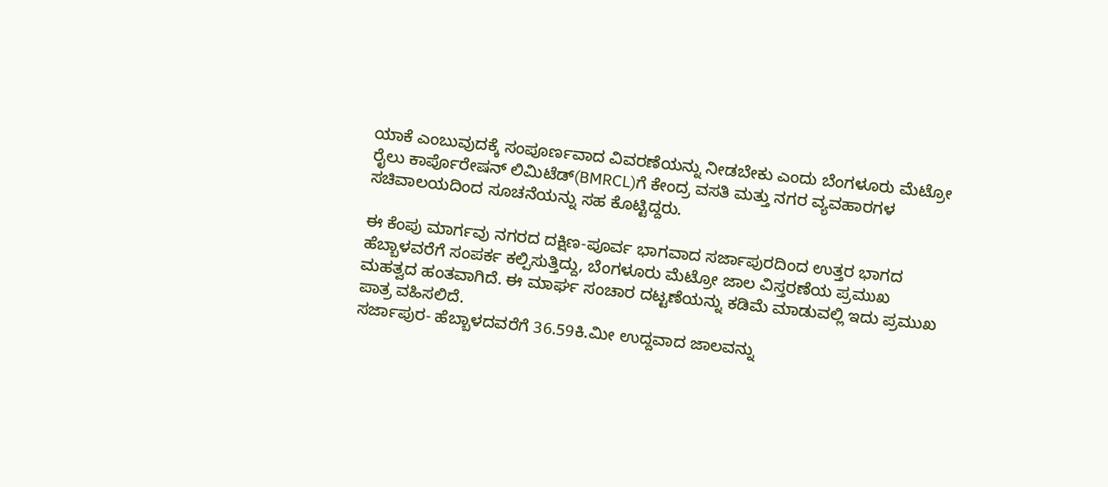ಯಾಕೆ ಎಂಬುವುದಕ್ಕೆ ಸಂಪೂರ್ಣವಾದ ವಿವರಣೆಯನ್ನು ನೀಡಬೇಕು ಎಂದು ಬೆಂಗಳೂರು ಮೆಟ್ರೋ ರೈಲು ಕಾರ್ಪೊರೇಷನ್ ಲಿಮಿಟೆಡ್(BMRCL)ಗೆ ಕೇಂದ್ರ ವಸತಿ ಮತ್ತು ನಗರ ವ್ಯವಹಾರಗಳ ಸಚಿವಾಲಯದಿಂದ ಸೂಚನೆಯನ್ನು ಸಹ ಕೊಟ್ಟಿದ್ದರು.

ಈ ಕೆಂಪು ಮಾರ್ಗವು ನಗರದ ದಕ್ಷಿಣ-ಪೂರ್ವ ಭಾಗವಾದ ಸರ್ಜಾಪುರದಿಂದ ಉತ್ತರ ಭಾಗದ ಹೆಬ್ಬಾಳವರೆಗೆ ಸಂಪರ್ಕ ಕಲ್ಪಿಸುತ್ತಿದ್ದು, ಬೆಂಗಳೂರು ಮೆಟ್ರೋ ಜಾಲ ವಿಸ್ತರಣೆಯ ಪ್ರಮುಖ ಮಹತ್ವದ ಹಂತವಾಗಿದೆ. ಈ ಮಾರ್ಘ ಸಂಚಾರ ದಟ್ಟಣೆಯನ್ನು ಕಡಿಮೆ ಮಾಡುವಲ್ಲಿ ಇದು ಪ್ರಮುಖ ಪಾತ್ರ ವಹಿಸಲಿದೆ.
ಸರ್ಜಾಪುರ- ಹೆಬ್ಬಾಳದವರೆಗೆ 36.59ಕಿ.ಮೀ ಉದ್ದವಾದ ಜಾಲವನ್ನು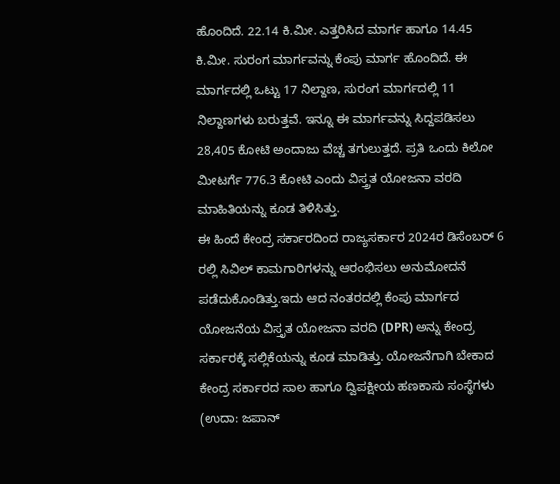ಹೊಂದಿದೆ. 22.14 ಕಿ.ಮೀ. ಎತ್ತರಿಸಿದ ಮಾರ್ಗ ಹಾಗೂ 14.45 ಕಿ.ಮೀ. ಸುರಂಗ ಮಾರ್ಗವನ್ನು ಕೆಂಪು ಮಾರ್ಗ ಹೊಂದಿದೆ. ಈ ಮಾರ್ಗದಲ್ಲಿ ಒಟ್ಟು 17 ನಿಲ್ದಾಣ, ಸುರಂಗ ಮಾರ್ಗದಲ್ಲಿ 11 ನಿಲ್ದಾಣಗಳು ಬರುತ್ತವೆ. ಇನ್ನೂ ಈ ಮಾರ್ಗವನ್ನು ಸಿದ್ದಪಡಿಸಲು 28,405 ಕೋಟಿ ಅಂದಾಜು ವೆಚ್ಚ ತಗುಲುತ್ತದೆ. ಪ್ರತಿ ಒಂದು ಕಿಲೋ ಮೀಟರ್ಗೆ 776.3 ಕೋಟಿ ಎಂದು ವಿಸ್ತ್ರತ ಯೋಜನಾ ವರದಿ ಮಾಹಿತಿಯನ್ನು ಕೂಡ ತಿಳಿಸಿತ್ತು.
ಈ ಹಿಂದೆ ಕೇಂದ್ರ ಸರ್ಕಾರದಿಂದ ರಾಜ್ಯಸರ್ಕಾರ 2024ರ ಡಿಸೆಂಬರ್ 6 ರಲ್ಲಿ ಸಿವಿಲ್ ಕಾಮಗಾರಿಗಳನ್ನು ಆರಂಭಿಸಲು ಅನುಮೋದನೆ ಪಡೆದುಕೊಂಡಿತ್ತು.ಇದು ಆದ ನಂತರದಲ್ಲಿ ಕೆಂಪು ಮಾರ್ಗದ ಯೋಜನೆಯ ವಿಸ್ತೃತ ಯೋಜನಾ ವರದಿ (DPR) ಅನ್ನು ಕೇಂದ್ರ ಸರ್ಕಾರಕ್ಕೆ ಸಲ್ಲಿಕೆಯನ್ನು ಕೂಡ ಮಾಡಿತ್ತು. ಯೋಜನೆಗಾಗಿ ಬೇಕಾದ ಕೇಂದ್ರ ಸರ್ಕಾರದ ಸಾಲ ಹಾಗೂ ದ್ವಿಪಕ್ಷೀಯ ಹಣಕಾಸು ಸಂಸ್ಥೆಗಳು (ಉದಾ: ಜಪಾನ್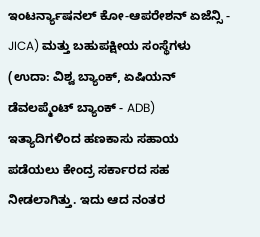ಇಂಟರ್ನ್ಯಾಷನಲ್ ಕೋ-ಆಪರೇಶನ್ ಏಜೆನ್ಸಿ - JICA) ಮತ್ತು ಬಹುಪಕ್ಷೀಯ ಸಂಸ್ಥೆಗಳು (ಉದಾ: ವಿಶ್ವ ಬ್ಯಾಂಕ್, ಏಷಿಯನ್ ಡೆವಲಪ್ಮೆಂಟ್ ಬ್ಯಾಂಕ್ - ADB) ಇತ್ಯಾದಿಗಳಿಂದ ಹಣಕಾಸು ಸಹಾಯ ಪಡೆಯಲು ಕೇಂದ್ರ ಸರ್ಕಾರದ ಸಹ ನೀಡಲಾಗಿತ್ತು. ಇದು ಆದ ನಂತರ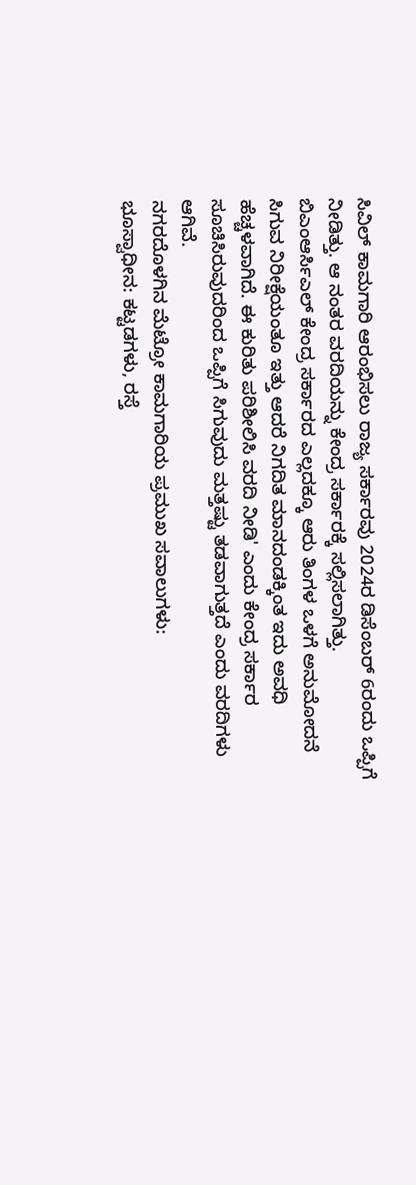ಸಿವಿಲ್ ಕಾಮಗಾರಿ ಆರಂಭಿಸಲು ರಾಜ್ಯ ಸರ್ಕಾರವು 2024ರ ಡಿಸೆಂಬರ್ 6ರಂದು ಒಪ್ಪಿಗೆ ನೀಡಿತ್ತು. ಆ ನಂತರ ವರದಿಯನ್ನು ಕೇಂದ್ರ ಸರ್ಕಾರಕ್ಕೆ ಸಲ್ಲಿಸಲಾಗಿತ್ತು.
ಬಿಎಂಆರ್ಸಿಎಲ್ ಕೇಂದ್ರ ಸರ್ಕಾರದ ಎಲ್ಲದಕ್ಕೂ ಆರು ತಿಂಗಳ ಒಳಗೆ ಅನುಮೋದನೆ ಸಿಗುವ ನಿರೀಕ್ಷೆಯಂತೂ ಇತ್ತು ಆದರೆ ನಿಗದಿತ ಮಾನದಂಡಕ್ಕಿಂತ ಇದು ಅವಧಿ ಹೆಚ್ಚಳವಾಗಿದೆ. ಈ ಕುರಿತು ಪರಿಶೀಲಿಸಿ ವರದಿ ನೀಡಿ' ಎಂದು ಕೇಂದ್ರ ಸರ್ಕಾರ ಸೂಚಿಸಿರುವುದರಿಂದ ಒಪ್ಪಿಗೆ ಸಿಗುವುದು ಮತ್ತಷ್ಟು ತಡವಾಗುತ್ತದೆ ಎಂದು ವರದಿಗಳು ಆಗಿವೆ.
ನಗರದೊಳಗಿನ ಮೆಟ್ರೋ ಕಾಮಗಾರಿಯ ಪ್ರಮುಖ ಸವಾಲುಗಳು:
ಭೂಸ್ವಾಧೀನ: ಕಟ್ಟಡಗಳು, ರಸ್ತೆ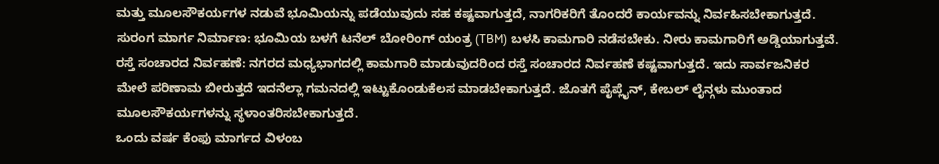ಮತ್ತು ಮೂಲಸೌಕರ್ಯಗಳ ನಡುವೆ ಭೂಮಿಯನ್ನು ಪಡೆಯುವುದು ಸಹ ಕಷ್ಟವಾಗುತ್ತದೆ, ನಾಗರಿಕರಿಗೆ ತೊಂದರೆ ಕಾರ್ಯವನ್ನು ನಿರ್ವಹಿಸಬೇಕಾಗುತ್ತದೆ.
ಸುರಂಗ ಮಾರ್ಗ ನಿರ್ಮಾಣ: ಭೂಮಿಯ ಬಳಗೆ ಟನೆಲ್ ಬೋರಿಂಗ್ ಯಂತ್ರ (TBM) ಬಳಸಿ ಕಾಮಗಾರಿ ನಡೆಸಬೇಕು. ನೀರು ಕಾಮಗಾರಿಗೆ ಅಡ್ಡಿಯಾಗುತ್ತವೆ.
ರಸ್ತೆ ಸಂಚಾರದ ನಿರ್ವಹಣೆ: ನಗರದ ಮಧ್ಯಭಾಗದಲ್ಲಿ ಕಾಮಗಾರಿ ಮಾಡುವುದರಿಂದ ರಸ್ತೆ ಸಂಚಾರದ ನಿರ್ವಹಣೆ ಕಷ್ಟವಾಗುತ್ತದೆ. ಇದು ಸಾರ್ವಜನಿಕರ ಮೇಲೆ ಪರಿಣಾಮ ಬೀರುತ್ತದೆ ಇದನೆಲ್ಲಾ ಗಮನದಲ್ಲಿ ಇಟ್ಟುಕೊಂಡುಕೆಲಸ ಮಾಡಬೇಕಾಗುತ್ತದೆ. ಜೊತಗೆ ಪೈಪ್ಲೈನ್, ಕೇಬಲ್ ಲೈನ್ಗಳು ಮುಂತಾದ ಮೂಲಸೌಕರ್ಯಗಳನ್ನು ಸ್ಥಳಾಂತರಿಸಬೇಕಾಗುತ್ತದೆ.
ಒಂದು ವರ್ಷ ಕೆಂಫು ಮಾರ್ಗದ ವಿಳಂಬ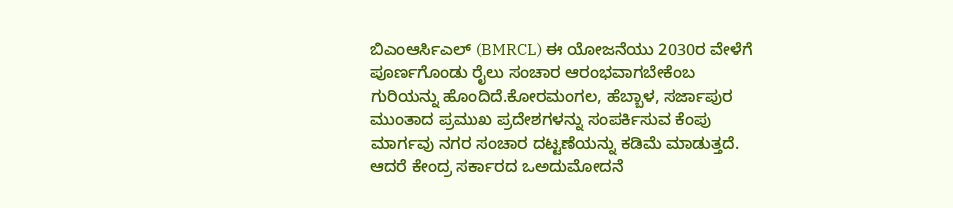ಬಿಎಂಆರ್ಸಿಎಲ್ (BMRCL) ಈ ಯೋಜನೆಯು 2030ರ ವೇಳೆಗೆ ಪೂರ್ಣಗೊಂಡು ರೈಲು ಸಂಚಾರ ಆರಂಭವಾಗಬೇಕೆಂಬ ಗುರಿಯನ್ನು ಹೊಂದಿದೆ.ಕೋರಮಂಗಲ, ಹೆಬ್ಬಾಳ, ಸರ್ಜಾಪುರ ಮುಂತಾದ ಪ್ರಮುಖ ಪ್ರದೇಶಗಳನ್ನು ಸಂಪರ್ಕಿಸುವ ಕೆಂಪು ಮಾರ್ಗವು ನಗರ ಸಂಚಾರ ದಟ್ಟಣೆಯನ್ನು ಕಡಿಮೆ ಮಾಡುತ್ತದೆ. ಆದರೆ ಕೇಂದ್ರ ಸರ್ಕಾರದ ಒಅದುಮೋದನೆ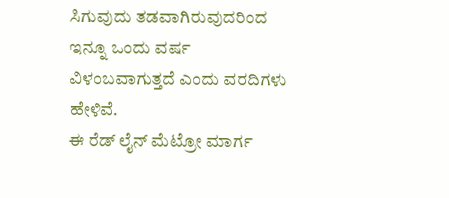ಸಿಗುವುದು ತಡವಾಗಿರುವುದರಿಂದ ಇನ್ನೂ ಒಂದು ವರ್ಷ ವಿಳಂಬವಾಗುತ್ತದೆ ಎಂದು ವರದಿಗಳು ಹೇಳಿವೆ.
ಈ ರೆಡ್ ಲೈನ್ ಮೆಟ್ರೋ ಮಾರ್ಗ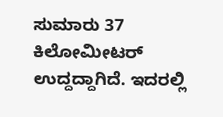ಸುಮಾರು 37 ಕಿಲೋಮೀಟರ್ ಉದ್ದದ್ದಾಗಿದೆ. ಇದರಲ್ಲಿ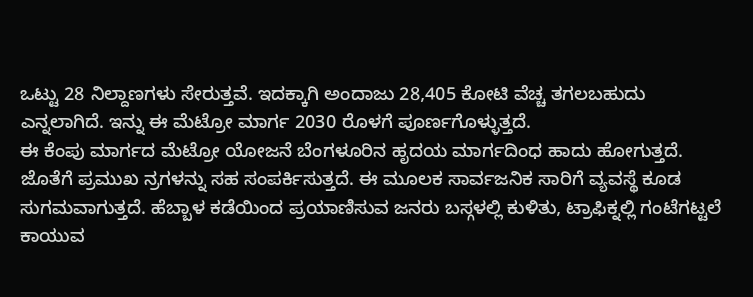ಒಟ್ಟು 28 ನಿಲ್ದಾಣಗಳು ಸೇರುತ್ತವೆ. ಇದಕ್ಕಾಗಿ ಅಂದಾಜು 28,405 ಕೋಟಿ ವೆಚ್ಚ ತಗಲಬಹುದು ಎನ್ನಲಾಗಿದೆ. ಇನ್ನು ಈ ಮೆಟ್ರೋ ಮಾರ್ಗ 2030 ರೊಳಗೆ ಪೂರ್ಣಗೊಳ್ಳುತ್ತದೆ.
ಈ ಕೆಂಪು ಮಾರ್ಗದ ಮೆಟ್ರೋ ಯೋಜನೆ ಬೆಂಗಳೂರಿನ ಹೃದಯ ಮಾರ್ಗದಿಂಧ ಹಾದು ಹೋಗುತ್ತದೆ. ಜೊತೆಗೆ ಪ್ರಮುಖ ನ್ರಗಳನ್ನು ಸಹ ಸಂಪರ್ಕಿಸುತ್ತದೆ. ಈ ಮೂಲಕ ಸಾರ್ವಜನಿಕ ಸಾರಿಗೆ ವ್ಯವಸ್ಥೆ ಕೂಡ ಸುಗಮವಾಗುತ್ತದೆ. ಹೆಬ್ಬಾಳ ಕಡೆಯಿಂದ ಪ್ರಯಾಣಿಸುವ ಜನರು ಬಸ್ಗಳಲ್ಲಿ ಕುಳಿತು, ಟ್ರಾಫಿಕ್ನಲ್ಲಿ ಗಂಟೆಗಟ್ಟಲೆ ಕಾಯುವ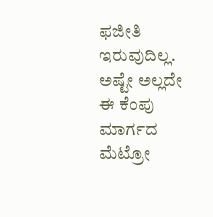ಫಜೀತಿ ಇರುವುದಿಲ್ಲ. ಅಷ್ಟೇ ಅಲ್ಲದೇ ಈ ಕೆಂಪು ಮಾರ್ಗದ ಮೆಟ್ರೋ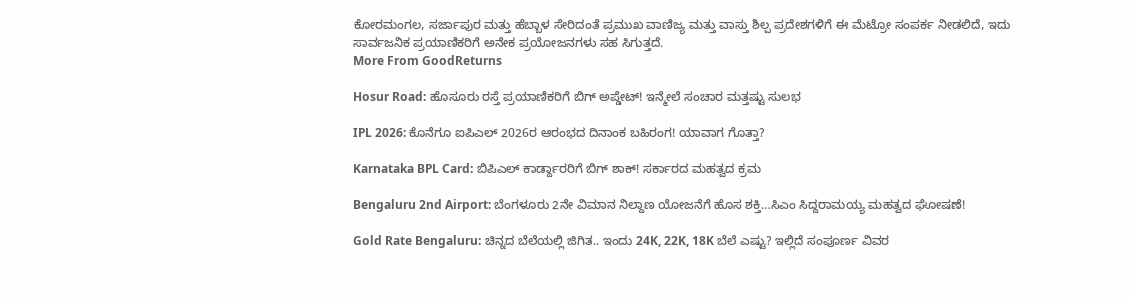ಕೋರಮಂಗಲ, ಸರ್ಜಾಪುರ ಮತ್ತು ಹೆಬ್ಬಾಳ ಸೇರಿದಂತೆ ಪ್ರಮುಖ ವಾಣಿಜ್ಯ ಮತ್ತು ವಾಸ್ತು ಶಿಲ್ಪ ಪ್ರದೇಶಗಳಿಗೆ ಈ ಮೆಟ್ರೋ ಸಂಪರ್ಕ ನೀಡಲಿದೆ, ಇದು ಸಾರ್ವಜನಿಕ ಪ್ರಯಾಣಿಕರಿಗೆ ಅನೇಕ ಪ್ರಯೋಜನಗಳು ಸಹ ಸಿಗುತ್ತದೆ.
More From GoodReturns

Hosur Road: ಹೊಸೂರು ರಸ್ತೆ ಪ್ರಯಾಣಿಕರಿಗೆ ಬಿಗ್ ಅಪ್ಡೇಟ್! ಇನ್ಮೇಲೆ ಸಂಚಾರ ಮತ್ತಷ್ಟು ಸುಲಭ

IPL 2026: ಕೊನೆಗೂ ಐಪಿಎಲ್ 2026ರ ಆರಂಭದ ದಿನಾಂಕ ಬಹಿರಂಗ! ಯಾವಾಗ ಗೊತ್ತಾ?

Karnataka BPL Card: ಬಿಪಿಎಲ್ ಕಾರ್ಡ್ದಾರರಿಗೆ ಬಿಗ್ ಶಾಕ್! ಸರ್ಕಾರದ ಮಹತ್ವದ ಕ್ರಮ

Bengaluru 2nd Airport: ಬೆಂಗಳೂರು 2ನೇ ವಿಮಾನ ನಿಲ್ದಾಣ ಯೋಜನೆಗೆ ಹೊಸ ಶಕ್ತಿ…ಸಿಎಂ ಸಿದ್ದರಾಮಯ್ಯ ಮಹತ್ವದ ಘೋಷಣೆ!

Gold Rate Bengaluru: ಚಿನ್ನದ ಬೆಲೆಯಲ್ಲಿ ಜಿಗಿತ.. ಇಂದು 24K, 22K, 18K ಬೆಲೆ ಎಷ್ಟು? ಇಲ್ಲಿದೆ ಸಂಪೂರ್ಣ ವಿವರ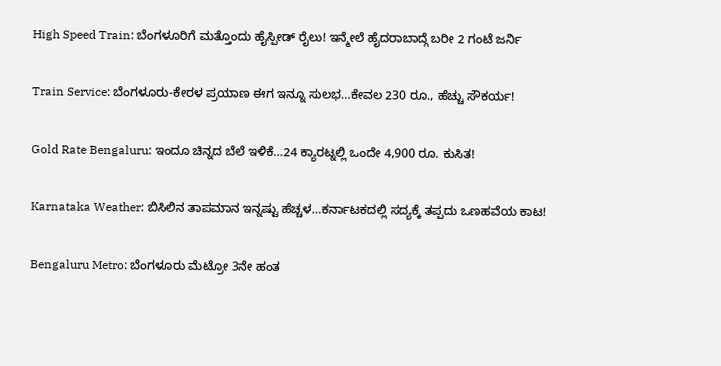High Speed Train: ಬೆಂಗಳೂರಿಗೆ ಮತ್ತೊಂದು ಹೈಸ್ಪೀಡ್ ರೈಲು! ಇನ್ಮೇಲೆ ಹೈದರಾಬಾದ್ಗೆ ಬರೀ 2 ಗಂಟೆ ಜರ್ನಿ

Train Service: ಬೆಂಗಳೂರು-ಕೇರಳ ಪ್ರಯಾಣ ಈಗ ಇನ್ನೂ ಸುಲಭ…ಕೇವಲ 230 ರೂ., ಹೆಚ್ಚು ಸೌಕರ್ಯ!

Gold Rate Bengaluru: ಇಂದೂ ಚಿನ್ನದ ಬೆಲೆ ಇಳಿಕೆ…24 ಕ್ಯಾರಟ್ನಲ್ಲಿ ಒಂದೇ 4,900 ರೂ. ಕುಸಿತ!

Karnataka Weather: ಬಿಸಿಲಿನ ತಾಪಮಾನ ಇನ್ನಷ್ಟು ಹೆಚ್ಚಳ…ಕರ್ನಾಟಕದಲ್ಲಿ ಸದ್ಯಕ್ಕೆ ತಪ್ಪದು ಒಣಹವೆಯ ಕಾಟ!

Bengaluru Metro: ಬೆಂಗಳೂರು ಮೆಟ್ರೋ 3ನೇ ಹಂತ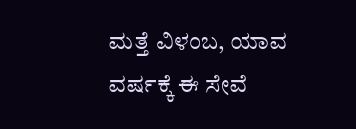ಮತ್ತೆ ವಿಳಂಬ, ಯಾವ ವರ್ಷಕ್ಕೆ ಈ ಸೇವೆ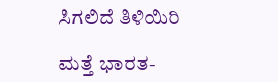ಸಿಗಲಿದೆ ತಿಳಿಯಿರಿ

ಮತ್ತೆ ಭಾರತ-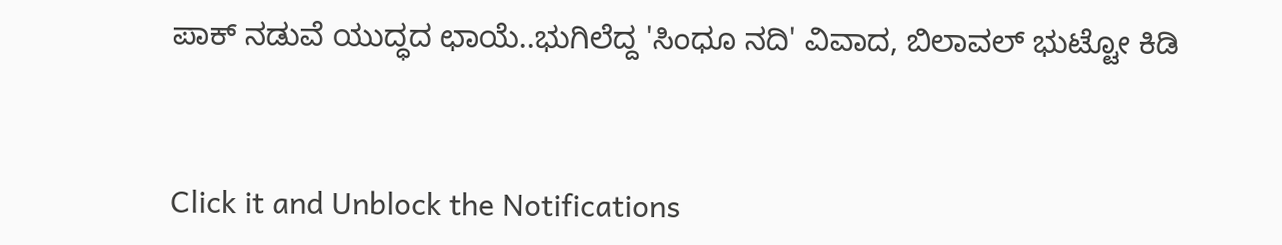ಪಾಕ್ ನಡುವೆ ಯುದ್ಧದ ಛಾಯೆ..ಭುಗಿಲೆದ್ದ 'ಸಿಂಧೂ ನದಿ' ವಿವಾದ, ಬಿಲಾವಲ್ ಭುಟ್ಟೋ ಕಿಡಿ



Click it and Unblock the Notifications